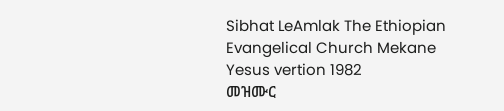Sibhat LeAmlak The Ethiopian Evangelical Church Mekane Yesus vertion 1982
መዝሙር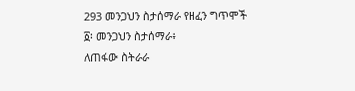293 መንጋህን ስታሰማራ የዘፈን ግጥሞች
፩፡ መንጋህን ስታሰማራ፥
ለጠፋው ስትራራ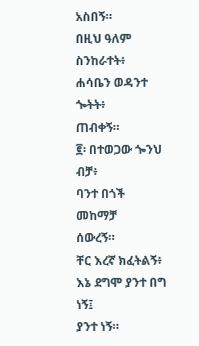አስበኝ።
በዚህ ዓለም ስንከራተት፥
ሐሳቤን ወዳንተ ጐትት፥
ጠብቀኝ።
፪፡ በተወጋው ጐንህ ብቻ፥
ባንተ በጎች መከማቻ
ሰውረኝ።
ቸር እረኛ ክፈትልኝ፥
እኔ ደግሞ ያንተ በግ ነኝ፤
ያንተ ነኝ።